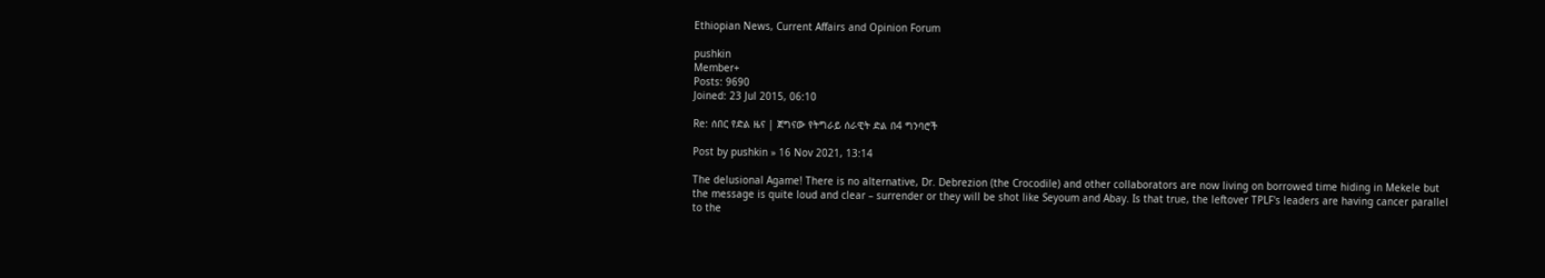Ethiopian News, Current Affairs and Opinion Forum

pushkin
Member+
Posts: 9690
Joined: 23 Jul 2015, 06:10

Re: ሰበር የድል ዜና | ጀግናው የትግራይ ሰራዊት ድል በ4 ግንባሮች

Post by pushkin » 16 Nov 2021, 13:14

The delusional Agame! There is no alternative, Dr. Debrezion (the Crocodile) and other collaborators are now living on borrowed time hiding in Mekele but the message is quite loud and clear – surrender or they will be shot like Seyoum and Abay. Is that true, the leftover TPLF's leaders are having cancer parallel to the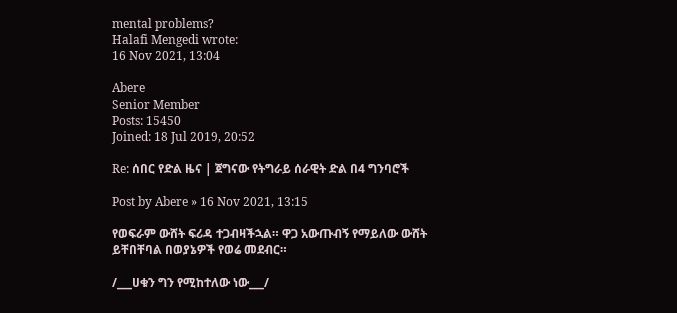mental problems?
Halafi Mengedi wrote:
16 Nov 2021, 13:04

Abere
Senior Member
Posts: 15450
Joined: 18 Jul 2019, 20:52

Re: ሰበር የድል ዜና | ጀግናው የትግራይ ሰራዊት ድል በ4 ግንባሮች

Post by Abere » 16 Nov 2021, 13:15

የወፍራም ውሸት ፍሪዳ ተጋብዛችኋል። ዋጋ አውጡብኝ የማይለው ውሸት ይቸበቸባል በወያኔዎች የወሬ መደብር።

/___ሀቁን ግን የሚከተለው ነው___/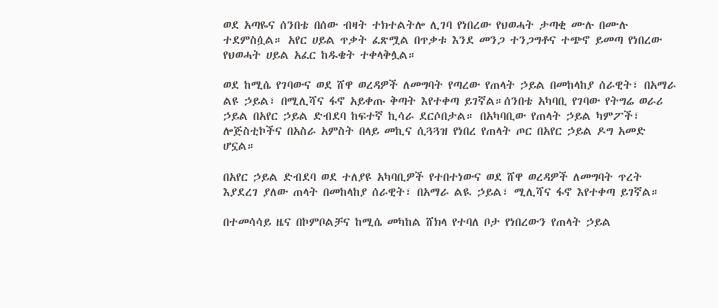ወደ አጣዬና ሰንበቴ በሰው ብዛት ተክተልትሎ ሊገባ የነበረው የህወሓት ታጣቂ ሙሉ በሙሉ ተደምስሷል። አየር ሀይል ጥቃት ፈጽሟል በጥቃቱ እንደ መንጋ ተንጋግቶና ተጭኖ ይመጣ የነበረው የህወሓት ሀይል አፈር ከዱቄት ተቀላቅሏል።

ወደ ከሚሴ የገባውና ወደ ሸዋ ወረዳዎች ለመግባት የጣረው የጠላት ኃይል በመከላከያ ሰራዊት፣ በአማራ ልዩ ኃይል፣ በሚሊሻና ፋኖ አይቀጡ ቅጣት እየተቀጣ ይገኛል።ሰንበቴ አካባቢ የገባው የትግሬ ወራሪ ኃይል በአየር ኃይል ድብደባ ከፍተኛ ኪሳራ ደርሶበታል። በአካባቢው የጠላት ኃይል ካምፖች፣ ሎጅስቲኮችና በአስራ አምስት በላይ መኪና ሲጓጓዝ የነበረ የጠላት ጦር በአየር ኃይል ዶግ አመድ ሆኗል።

በአየር ኃይል ድብደባ ወደ ተለያዩ አካባቢዎች የተበተነውና ወደ ሸዋ ወረዳዎች ለመግባት ጥረት እያደረገ ያለው ጠላት በመከላከያ ሰራዊት፣ በአማራ ልዪ ኃይል፣ ሚሊሻና ፋኖ እየተቀጣ ይገኛል።

በተመሳሳይ ዜና በኮምቦልቻና ከሚሴ መካከል ሸክላ የተባለ ቦታ የነበረውን የጠላት ኃይል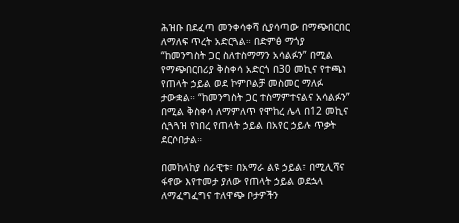ሕዝቡ በደፈጣ መንቀሳቀሻ ሲያሳጣው በማጭበርበር ለማለፍ ጥረት አድርጓል። በድምፅ ማጎያ “ከመንግስት ጋር ስለተስማማን አሳልፉን” በሚል የማጭበርበሪያ ቅስቀሳ አድርጎ በ30 መኪና የተጫነ የጠላት ኃይል ወደ ኮምቦልቻ መስመር ማለፉ ታውቋል። “ከመንግስት ጋር ተስማምተናልና አሳልፉን” በሚል ቅስቀሳ ለማምለጥ የሞከረ ሌላ በ12 መኪና ሲጓጓዝ የነበረ የጠላት ኃይል በአየር ኃይሉ ጥቃት ደርሶበታል።

በመከላከያ ሰራዊቱ፣ በአማራ ልዩ ኃይል፣ በሚሊሻና ፋኖው እየተመታ ያለው የጠላት ኃይል ወደኋላ ለማፈግፈግና ተለዋጭ ቦታዎችን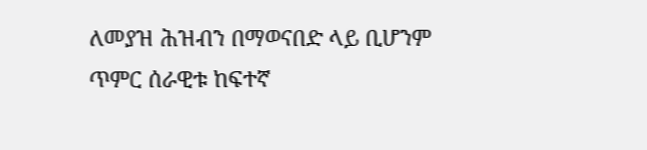ለመያዝ ሕዝብን በማወናበድ ላይ ቢሆንም ጥምር ሰራዊቱ ከፍተኛ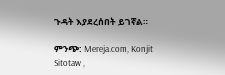ጉዳት እያደረሰበት ይገኛል።

ምንጭ: Mereja.com, Konjit Sitotaw ,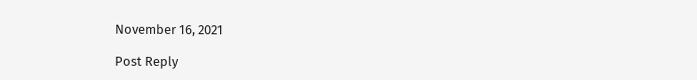November 16, 2021

Post Reply